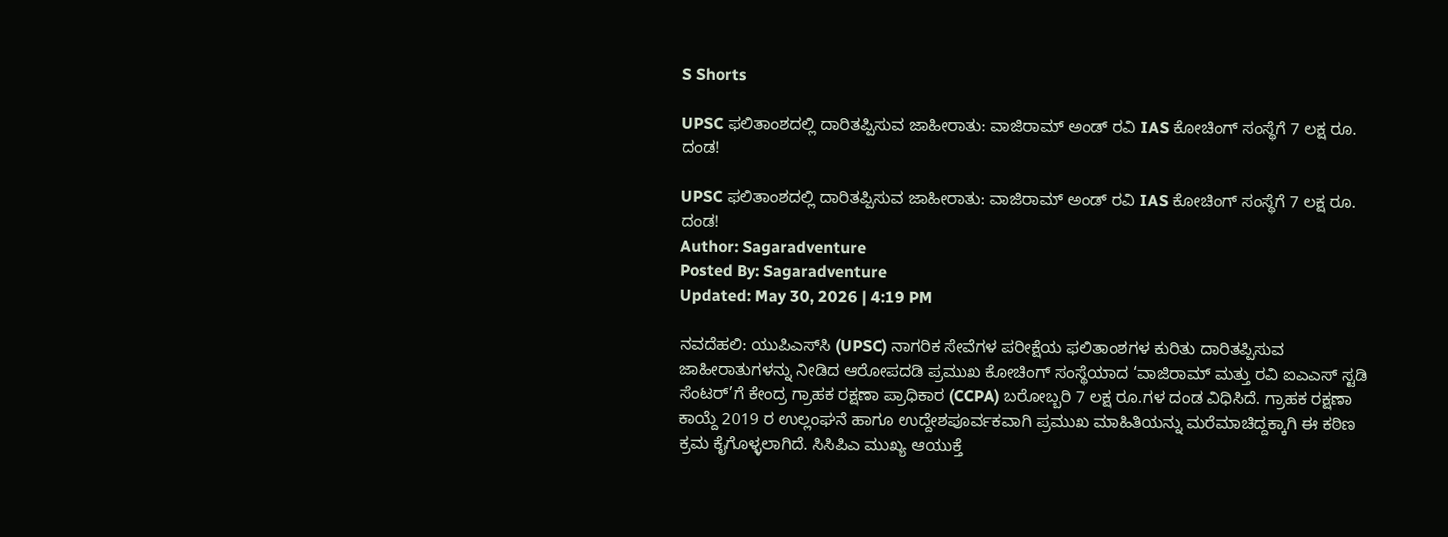S Shorts

UPSC ಫಲಿತಾಂಶದಲ್ಲಿ ದಾರಿತಪ್ಪಿಸುವ ಜಾಹೀರಾತು: ವಾಜಿರಾಮ್ ಅಂಡ್ ರವಿ IAS ಕೋಚಿಂಗ್ ಸಂಸ್ಥೆಗೆ 7 ಲಕ್ಷ ರೂ. ದಂಡ!

UPSC ಫಲಿತಾಂಶದಲ್ಲಿ ದಾರಿತಪ್ಪಿಸುವ ಜಾಹೀರಾತು: ವಾಜಿರಾಮ್ ಅಂಡ್ ರವಿ IAS ಕೋಚಿಂಗ್ ಸಂಸ್ಥೆಗೆ 7 ಲಕ್ಷ ರೂ. ದಂಡ!
Author: Sagaradventure
Posted By: Sagaradventure
Updated: May 30, 2026 | 4:19 PM

ನವದೆಹಲಿ: ಯುಪಿಎಸ್‌ಸಿ (UPSC) ನಾಗರಿಕ ಸೇವೆಗಳ ಪರೀಕ್ಷೆಯ ಫಲಿತಾಂಶಗಳ ಕುರಿತು ದಾರಿತಪ್ಪಿಸುವ ಜಾಹೀರಾತುಗಳನ್ನು ನೀಡಿದ ಆರೋಪದಡಿ ಪ್ರಮುಖ ಕೋಚಿಂಗ್ ಸಂಸ್ಥೆಯಾದ ‘ವಾಜಿರಾಮ್ ಮತ್ತು ರವಿ ಐಎಎಸ್ ಸ್ಟಡಿ ಸೆಂಟರ್’ಗೆ ಕೇಂದ್ರ ಗ್ರಾಹಕ ರಕ್ಷಣಾ ಪ್ರಾಧಿಕಾರ (CCPA) ಬರೋಬ್ಬರಿ 7 ಲಕ್ಷ ರೂ.ಗಳ ದಂಡ ವಿಧಿಸಿದೆ. ಗ್ರಾಹಕ ರಕ್ಷಣಾ ಕಾಯ್ದೆ 2019 ರ ಉಲ್ಲಂಘನೆ ಹಾಗೂ ಉದ್ದೇಶಪೂರ್ವಕವಾಗಿ ಪ್ರಮುಖ ಮಾಹಿತಿಯನ್ನು ಮರೆಮಾಚಿದ್ದಕ್ಕಾಗಿ ಈ ಕಠಿಣ ಕ್ರಮ ಕೈಗೊಳ್ಳಲಾಗಿದೆ. ಸಿಸಿಪಿಎ ಮುಖ್ಯ ಆಯುಕ್ತೆ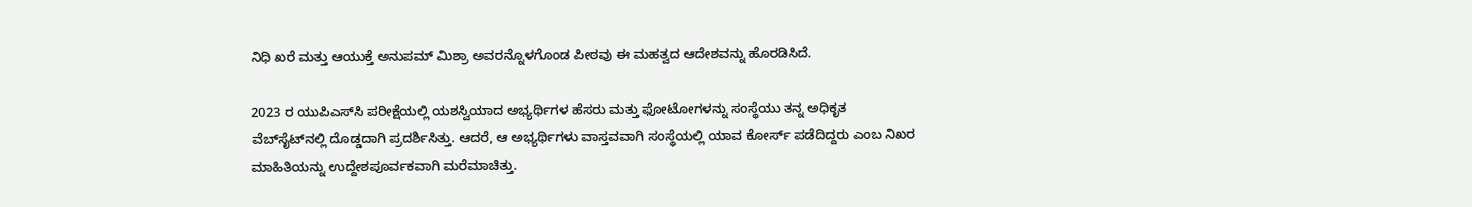ನಿಧಿ ಖರೆ ಮತ್ತು ಆಯುಕ್ತೆ ಅನುಪಮ್ ಮಿಶ್ರಾ ಅವರನ್ನೊಳಗೊಂಡ ಪೀಠವು ಈ ಮಹತ್ವದ ಆದೇಶವನ್ನು ಹೊರಡಿಸಿದೆ.

2023 ರ ಯುಪಿಎಸ್‌ಸಿ ಪರೀಕ್ಷೆಯಲ್ಲಿ ಯಶಸ್ವಿಯಾದ ಅಭ್ಯರ್ಥಿಗಳ ಹೆಸರು ಮತ್ತು ಫೋಟೋಗಳನ್ನು ಸಂಸ್ಥೆಯು ತನ್ನ ಅಧಿಕೃತ ವೆಬ್‌ಸೈಟ್‌ನಲ್ಲಿ ದೊಡ್ಡದಾಗಿ ಪ್ರದರ್ಶಿಸಿತ್ತು. ಆದರೆ, ಆ ಅಭ್ಯರ್ಥಿಗಳು ವಾಸ್ತವವಾಗಿ ಸಂಸ್ಥೆಯಲ್ಲಿ ಯಾವ ಕೋರ್ಸ್ ಪಡೆದಿದ್ದರು ಎಂಬ ನಿಖರ ಮಾಹಿತಿಯನ್ನು ಉದ್ದೇಶಪೂರ್ವಕವಾಗಿ ಮರೆಮಾಚಿತ್ತು.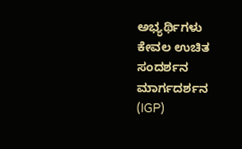ಅಭ್ಯರ್ಥಿಗಳು ಕೇವಲ ಉಚಿತ ಸಂದರ್ಶನ ಮಾರ್ಗದರ್ಶನ (IGP)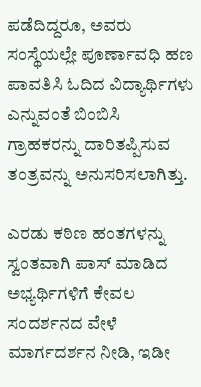ಪಡೆದಿದ್ದರೂ, ಅವರು ಸಂಸ್ಥೆಯಲ್ಲೇ ಪೂರ್ಣಾವಧಿ ಹಣ ಪಾವತಿಸಿ ಓದಿದ ವಿದ್ಯಾರ್ಥಿಗಳು ಎನ್ನುವಂತೆ ಬಿಂಬಿಸಿ ಗ್ರಾಹಕರನ್ನು ದಾರಿತಪ್ಪಿಸುವ ತಂತ್ರವನ್ನು ಅನುಸರಿಸಲಾಗಿತ್ತು.

ಎರಡು ಕಠಿಣ ಹಂತಗಳನ್ನು ಸ್ವಂತವಾಗಿ ಪಾಸ್ ಮಾಡಿದ ಅಭ್ಯರ್ಥಿಗಳಿಗೆ ಕೇವಲ ಸಂದರ್ಶನದ ವೇಳೆ ಮಾರ್ಗದರ್ಶನ ನೀಡಿ, ಇಡೀ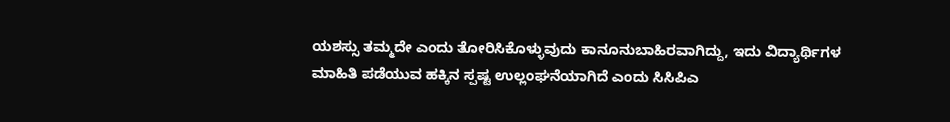ಯಶಸ್ಸು ತಮ್ಮದೇ ಎಂದು ತೋರಿಸಿಕೊಳ್ಳುವುದು ಕಾನೂನುಬಾಹಿರವಾಗಿದ್ದು, ಇದು ವಿದ್ಯಾರ್ಥಿಗಳ ಮಾಹಿತಿ ಪಡೆಯುವ ಹಕ್ಕಿನ ಸ್ಪಷ್ಟ ಉಲ್ಲಂಘನೆಯಾಗಿದೆ ಎಂದು ಸಿಸಿಪಿಎ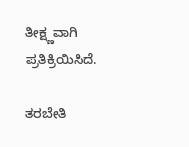ತೀಕ್ಷ್ಣವಾಗಿ ಪ್ರತಿಕ್ರಿಯಿಸಿದೆ.

ತರಬೇತಿ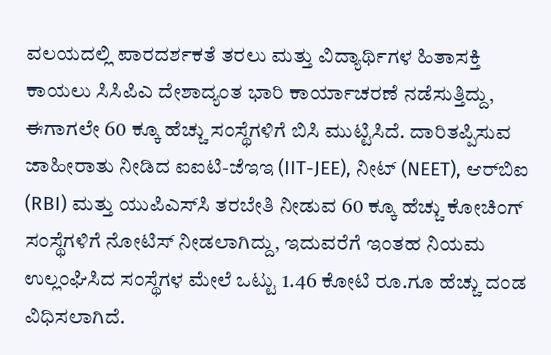ವಲಯದಲ್ಲಿ ಪಾರದರ್ಶಕತೆ ತರಲು ಮತ್ತು ವಿದ್ಯಾರ್ಥಿಗಳ ಹಿತಾಸಕ್ತಿ ಕಾಯಲು ಸಿಸಿಪಿಎ ದೇಶಾದ್ಯಂತ ಭಾರಿ ಕಾರ್ಯಾಚರಣೆ ನಡೆಸುತ್ತಿದ್ದು, ಈಗಾಗಲೇ 60 ಕ್ಕೂ ಹೆಚ್ಚು ಸಂಸ್ಥೆಗಳಿಗೆ ಬಿಸಿ ಮುಟ್ಟಿಸಿದೆ. ದಾರಿತಪ್ಪಿಸುವ ಜಾಹೀರಾತು ನೀಡಿದ ಐಐಟಿ-ಜೆಇಇ (IIT-JEE), ನೀಟ್ (NEET), ಆರ್‌ಬಿಐ (RBI) ಮತ್ತು ಯುಪಿಎಸ್‌ಸಿ ತರಬೇತಿ ನೀಡುವ 60 ಕ್ಕೂ ಹೆಚ್ಚು ಕೋಚಿಂಗ್ ಸಂಸ್ಥೆಗಳಿಗೆ ನೋಟಿಸ್ ನೀಡಲಾಗಿದ್ದು, ಇದುವರೆಗೆ ಇಂತಹ ನಿಯಮ ಉಲ್ಲಂಘಿಸಿದ ಸಂಸ್ಥೆಗಳ ಮೇಲೆ ಒಟ್ಟು 1.46 ಕೋಟಿ ರೂ.ಗೂ ಹೆಚ್ಚು ದಂಡ ವಿಧಿಸಲಾಗಿದೆ.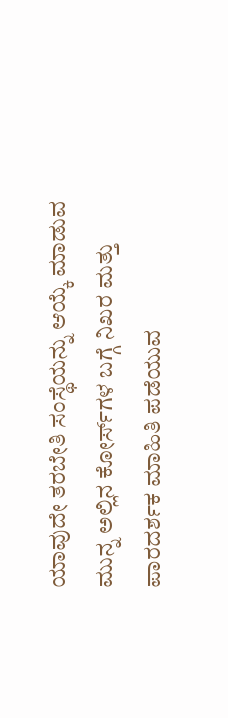ಯಾವುದೇ ತರಬೇತಿ ಸಂಸ್ಥೆಯನ್ನು ಆಯ್ಕೆ ಮಾಡುವ ಮುನ್ನ ಅಲ್ಲಿನ ಕೋರ್ಸ್‌ಗಳ ಬಗ್ಗೆ ನಿಖರ ಮತ್ತು ಪಾರದರ್ಶಕ ಮಾಹಿತಿ ಪಡೆಯುವ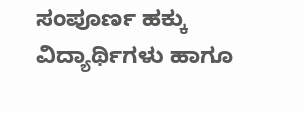ಸಂಪೂರ್ಣ ಹಕ್ಕು ವಿದ್ಯಾರ್ಥಿಗಳು ಹಾಗೂ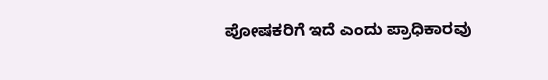ಪೋಷಕರಿಗೆ ಇದೆ ಎಂದು ಪ್ರಾಧಿಕಾರವು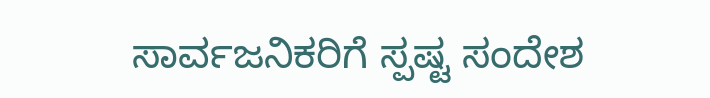ಸಾರ್ವಜನಿಕರಿಗೆ ಸ್ಪಷ್ಟ ಸಂದೇಶ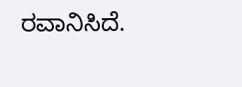ರವಾನಿಸಿದೆ.